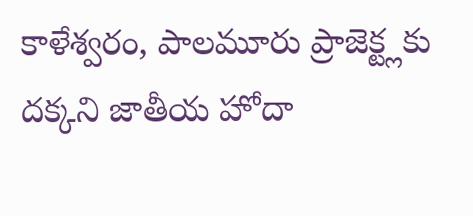కాళేశ్వరం, పాలమూరు ప్రాజెక్ట్లకు దక్కని జాతీయ హోదా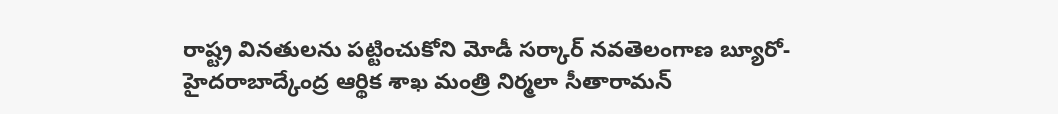రాష్ట్ర వినతులను పట్టించుకోని మోడీ సర్కార్ నవతెలంగాణ బ్యూరో-హైదరాబాద్కేంద్ర ఆర్థిక శాఖ మంత్రి నిర్మలా సీతారామన్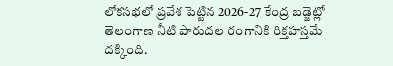లోకసభలో ప్రవేశ పెట్టిన 2026-27 కేంద్ర బడ్జెట్లో తెలంగాణ నీటి పారుదల రంగానికి రిక్తహస్తమే దక్కింది.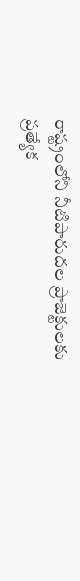రాష్ట్రంలోని నీటిపారుదల ప్రాజెక్టులకు ప్రత్యేక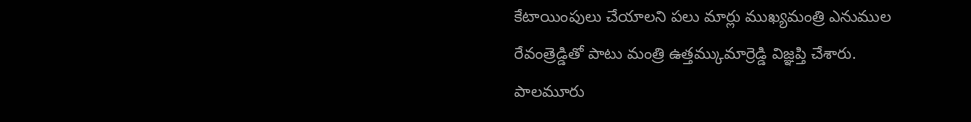కేటాయింపులు చేయాలని పలు మార్లు ముఖ్యమంత్రి ఎనుముల రేవంత్రెడ్డితో పాటు మంత్రి ఉత్తమ్కుమార్రెడ్డి విజ్ఞప్తి చేశారు. పాలమూరు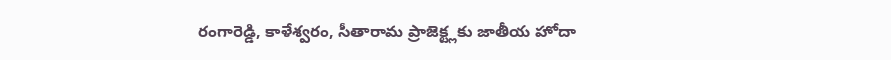రంగారెడ్డి, కాళేశ్వరం, సీతారామ ప్రాజెక్ట్లకు జాతీయ హోదా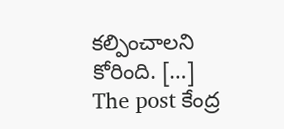కల్పించాలని కోరింది. […]
The post కేంద్ర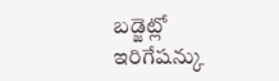బడ్జెట్లో ఇరిగేషన్కు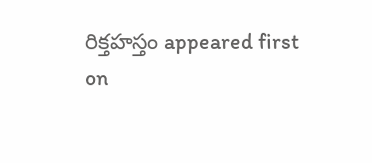రిక్తహస్తం appeared first on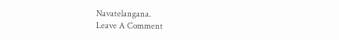Navatelangana.
Leave A Comment